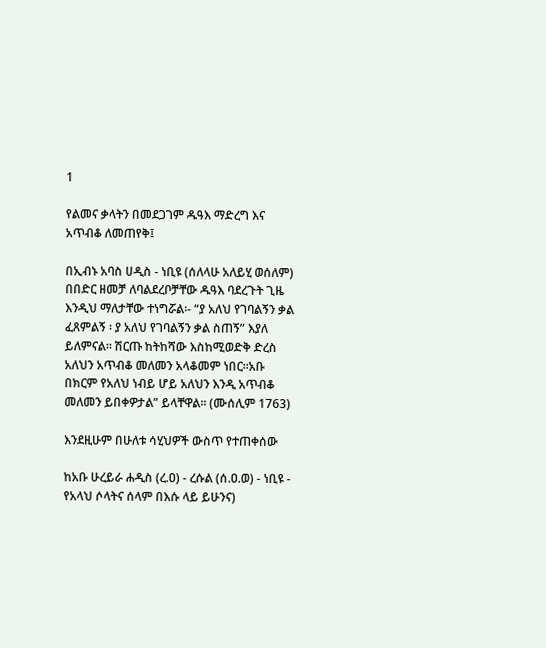1

የልመና ቃላትን በመደጋገም ዱዓእ ማድረግ እና አጥብቆ ለመጠየቅ፤

በኢብኑ አባስ ሀዲስ - ነቢዩ (ሰለላሁ አለይሂ ወሰለም) በበድር ዘመቻ ለባልደረቦቻቸው ዱዓእ ባደረጉት ጊዜ እንዲህ ማለታቸው ተነግሯል፡- “ያ አለህ የገባልኝን ቃል ፈጸምልኝ ፡ ያ አለህ የገባልኝን ቃል ስጠኝ” እያለ ይለምናል፡፡ ሽርጡ ከትከሻው እስከሚወድቅ ድረስ አለህን አጥብቆ መለመን አላቆመም ነበር፡፡አቡ በክርም የአለህ ነብይ ሆይ አለህን እንዲ አጥብቆ መለመን ይበቀዎታል” ይላቸዋል፡፡ (ሙሰሊም 1763)

እንደዚሁም በሁለቱ ሳሂህዎች ውስጥ የተጠቀሰው

ከአቡ ሁረይራ ሐዲስ (ረ.ዐ) - ረሱል (ሰ.ዐ.ወ) - ነቢዩ - የአላህ ሶላትና ሰላም በእሱ ላይ ይሁንና)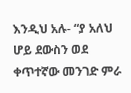እንዲህ አሉ- “ያ አለህ ሆይ ደውስን ወደ ቀጥተኛው መንገድ ምራ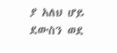ያ አለህ ሆይ ደውስን ወደ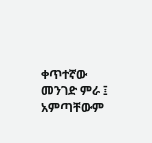ቀጥተኛው መንገድ ምራ ፤ አምጣቸውም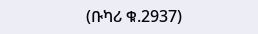(ቡካሪ ቁ.2937)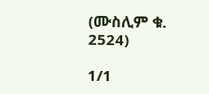(ሙስሊም ቁ. 2524)

1/1